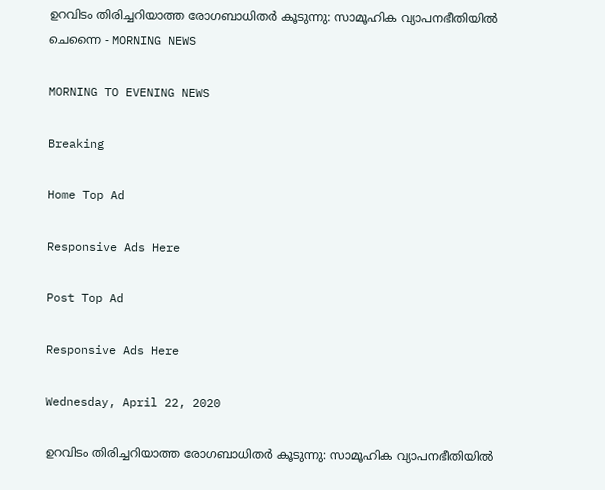ഉറവിടം തിരിച്ചറിയാത്ത രോഗബാധിതർ കൂടുന്നു: സാമൂഹിക വ്യാപനഭീതിയിൽ ചെന്നൈ - MORNING NEWS

MORNING TO EVENING NEWS

Breaking

Home Top Ad

Responsive Ads Here

Post Top Ad

Responsive Ads Here

Wednesday, April 22, 2020

ഉറവിടം തിരിച്ചറിയാത്ത രോഗബാധിതർ കൂടുന്നു: സാമൂഹിക വ്യാപനഭീതിയിൽ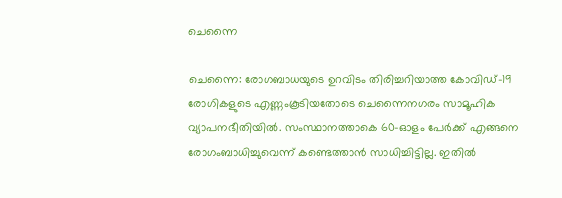ചെന്നൈ

ചെന്നൈ: രോഗബാധയുടെ ഉറവിടം തിരിച്ചറിയാത്ത കോവിഡ്-19 രോഗികളുടെ എണ്ണംകൂടിയതോടെ ചെന്നൈനഗരം സാമൂഹിക വ്യാപനഭീതിയിൽ. സംസ്ഥാനത്താകെ 60-ഓളം പേർക്ക് എങ്ങനെ രോഗംബാധിച്ചുവെന്ന് കണ്ടെത്താൻ സാധിച്ചിട്ടില്ല. ഇതിൽ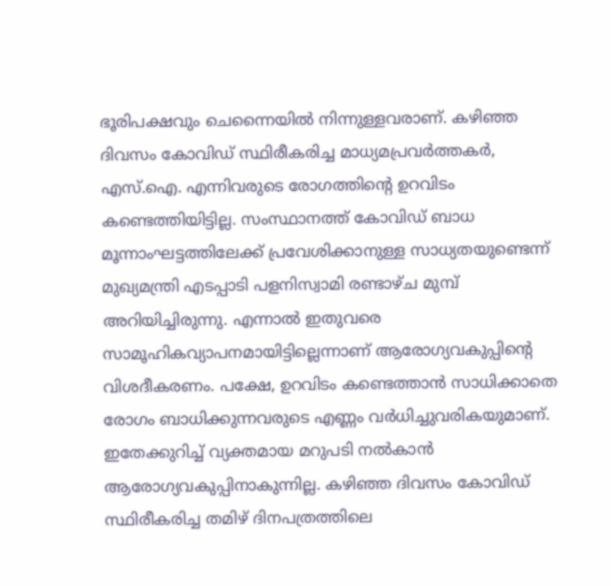ഭൂരിപക്ഷവും ചെന്നൈയിൽ നിന്നുള്ളവരാണ്. കഴിഞ്ഞ ദിവസം കോവിഡ് സ്ഥിരീകരിച്ച മാധ്യമപ്രവർത്തകർ, എസ്.ഐ. എന്നിവരുടെ രോഗത്തിന്റെ ഉറവിടം കണ്ടെത്തിയിട്ടില്ല. സംസ്ഥാനത്ത് കോവിഡ് ബാധ മൂന്നാംഘട്ടത്തിലേക്ക് പ്രവേശിക്കാനുള്ള സാധ്യതയുണ്ടെന്ന് മുഖ്യമന്ത്രി എടപ്പാടി പളനിസ്വാമി രണ്ടാഴ്ച മുമ്പ് അറിയിച്ചിരുന്നു. എന്നാൽ ഇതുവരെ സാമൂഹികവ്യാപനമായിട്ടില്ലെന്നാണ് ആരോഗ്യവകുപ്പിന്റെ വിശദീകരണം. പക്ഷേ, ഉറവിടം കണ്ടെത്താൻ സാധിക്കാതെ രോഗം ബാധിക്കുന്നവരുടെ എണ്ണം വർധിച്ചുവരികയുമാണ്. ഇതേക്കുറിച്ച് വ്യക്തമായ മറുപടി നൽകാൻ ആരോഗ്യവകുപ്പിനാകുന്നില്ല. കഴിഞ്ഞ ദിവസം കോവിഡ് സ്ഥിരീകരിച്ച തമിഴ് ദിനപത്രത്തിലെ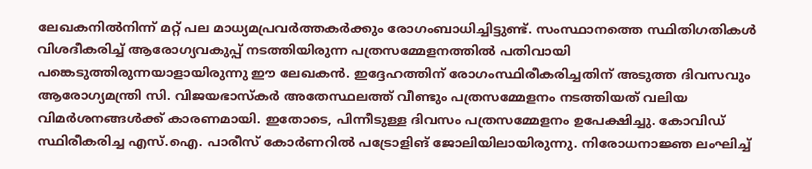ലേഖകനിൽനിന്ന് മറ്റ് പല മാധ്യമപ്രവർത്തകർക്കും രോഗംബാധിച്ചിട്ടുണ്ട്. സംസ്ഥാനത്തെ സ്ഥിതിഗതികൾ വിശദീകരിച്ച് ആരോഗ്യവകുപ്പ് നടത്തിയിരുന്ന പത്രസമ്മേളനത്തിൽ പതിവായി പങ്കെടുത്തിരുന്നയാളായിരുന്നു ഈ ലേഖകൻ. ഇദ്ദേഹത്തിന് രോഗംസ്ഥിരീകരിച്ചതിന് അടുത്ത ദിവസവും ആരോഗ്യമന്ത്രി സി. വിജയഭാസ്‌കർ അതേസ്ഥലത്ത് വീണ്ടും പത്രസമ്മേളനം നടത്തിയത് വലിയ വിമർശനങ്ങൾക്ക് കാരണമായി. ഇതോടെ, പിന്നീടുള്ള ദിവസം പത്രസമ്മേളനം ഉപേക്ഷിച്ചു. കോവിഡ് സ്ഥിരീകരിച്ച എസ്.ഐ. പാരീസ് കോർണറിൽ പട്രോളിങ് ജോലിയിലായിരുന്നു. നിരോധനാജ്ഞ ലംഘിച്ച്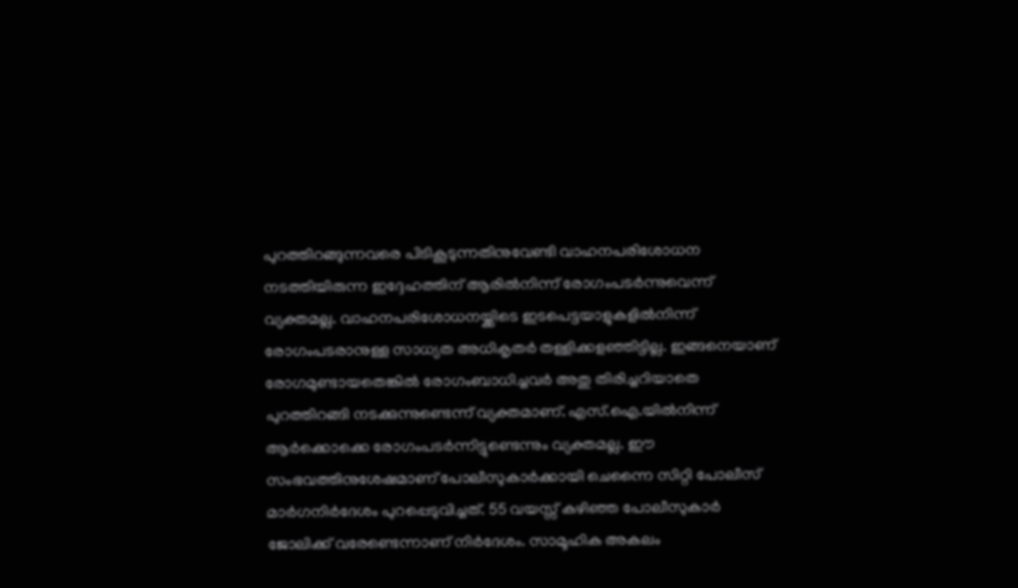പുറത്തിറങ്ങുന്നവരെ പിടികൂടുന്നതിനുവേണ്ടി വാഹനപരിശോധന നടത്തിയിരുന്ന ഇദ്ദേഹത്തിന് ആരിൽനിന്ന് രോഗംപടർന്നുവെന്ന് വ്യക്തമല്ല. വാഹനപരിശോധനയ്ക്കിടെ ഇടപെട്ടയാളുകളിൽനിന്ന് രോഗംപടരാനുള്ള സാധ്യത അധികൃതർ തള്ളിക്കളഞ്ഞിട്ടില്ല. ഇങ്ങനെയാണ് രോഗമുണ്ടായതെങ്കിൽ രോഗംബാധിച്ചവർ അതു തിരിച്ചറിയാതെ പുറത്തിറങ്ങി നടക്കുന്നുണ്ടെന്ന് വ്യക്തമാണ്. എസ്.ഐ.യിൽനിന്ന് ആർക്കൊക്കെ രോഗംപടർന്നിട്ടുണ്ടെന്നും വ്യക്തമല്ല. ഈ സംഭവത്തിനുശേഷമാണ് പോലീസുകാർക്കായി ചെന്നൈ സിറ്റി പോലീസ് മാർഗനിർദേശം പുറപ്പെടുവിച്ചത്. 55 വയസ്സ് കഴിഞ്ഞ പോലീസുകാർ ജോലിക്ക്‌ വരേണ്ടെന്നാണ് നിർദേശം. സാമൂഹിക അകലം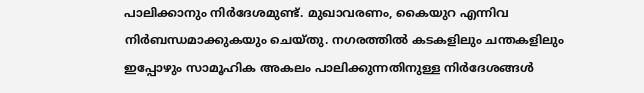പാലിക്കാനും നിർദേശമുണ്ട്. മുഖാവരണം, കൈയുറ എന്നിവ നിർബന്ധമാക്കുകയും ചെയ്തു. നഗരത്തിൽ കടകളിലും ചന്തകളിലും ഇപ്പോഴും സാമൂഹിക അകലം പാലിക്കുന്നതിനുള്ള നിർദേശങ്ങൾ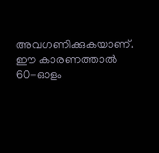അവഗണിക്കുകയാണ്. ഈ കാരണത്താൽ 60-ഓളം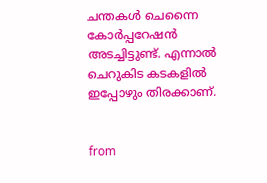ചന്തകൾ ചെന്നൈ കോർപ്പറേഷൻ അടച്ചിട്ടുണ്ട്. എന്നാൽ ചെറുകിട കടകളിൽ ഇപ്പോഴും തിരക്കാണ്.


from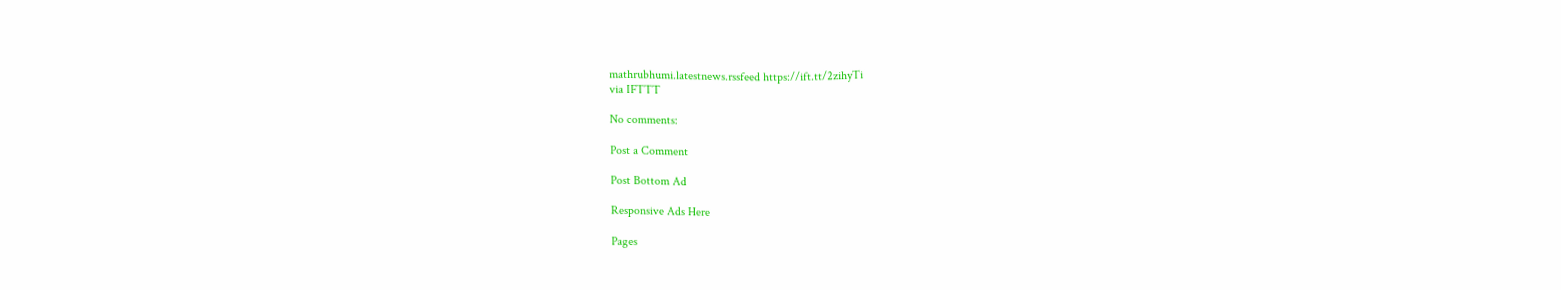mathrubhumi.latestnews.rssfeed https://ift.tt/2zihyTi
via IFTTT

No comments:

Post a Comment

Post Bottom Ad

Responsive Ads Here

Pages